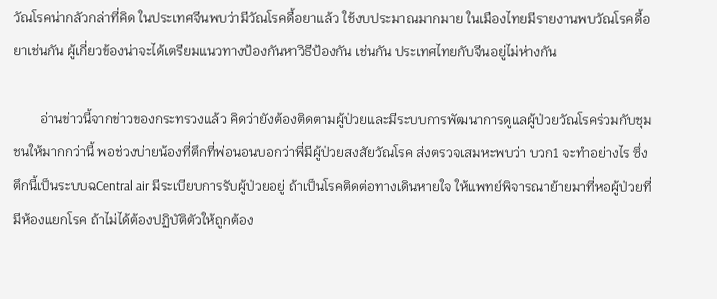วัณโรคน่ากลัวกล่าที่คิด ในประเทศจีนพบว่ามีวัณโรคดื้อยาแล้ว ใช้งบประมาณมากมาย ในเมืองไทยมีรายงานพบวัณโรคดื้อยาเช่นกัน ผู้เกี่ยวข้องน่าจะได้เตรียมแนวทางป้องกันหาวิธีป้องกัน เช่นกัน ประเทศไทยกับจีนอยู่ไม่ห่างกัน

        อ่านข่าวนี้จากข่าวของกระทรวงแล้ว คิดว่ายังต้องติดตามผู้ป่วยและมีระบบการพัฒนาการดูแลผู้ป่วยวัณโรคร่วมกับชุมชนให้มากกว่านี้ พอช่วงบ่ายน้องที่ตึกที่พ่อนอนบอกว่าพี่มีผู้ป่วยสงสัยวัณโรค ส่งตรวจเสมหะพบว่า บวก1 จะทำอย่างไร ซึ่งตึกนี้เป็นระบบฉCentral air มีระเบียบการรับผู้ป่วยอยู่ ถ้าเป็นโรคติดต่อทางเดินหายใจ ให้แพทย์พิจารณาย้ายมาที่หอผู้ป่วยที่มีห้องแยกโรค ถ้าไม่ได้ต้องปฏิบัติตัวให้ถูกต้อง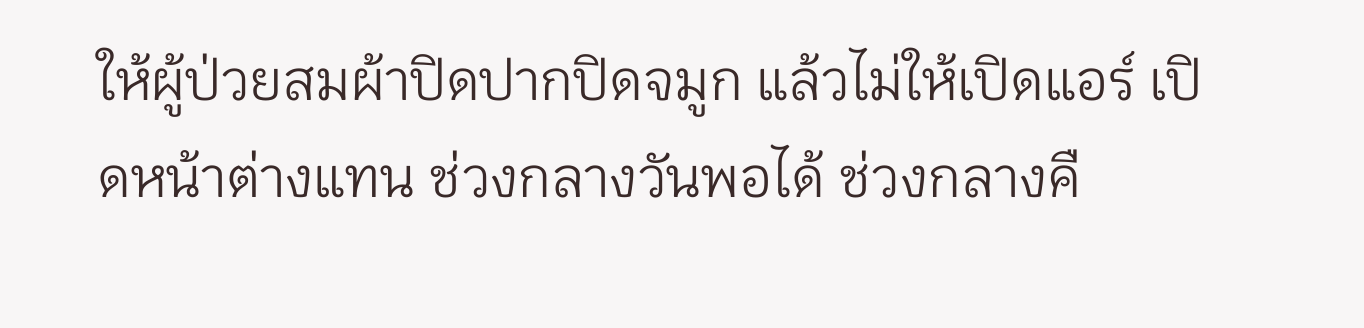ให้ผู้ป่วยสมผ้าปิดปากปิดจมูก แล้วไม่ให้เปิดแอร์ เปิดหน้าต่างแทน ช่วงกลางวันพอได้ ช่วงกลางคื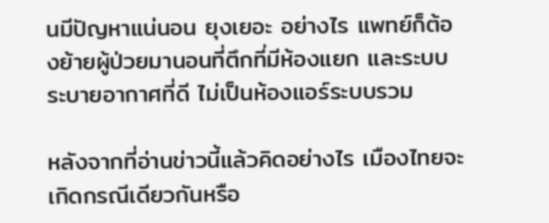นมีปัญหาแน่นอน ยุงเยอะ อย่างไร แพทย์ก็ต้องย้ายผู้ป่วยมานอนที่ตึกที่มีห้องแยก และระบบระบายอากาศที่ดี ไม่เป็นห้องแอร์ระบบรวม

หลังจากที่อ่านข่าวนี้แล้วคิดอย่างไร เมืองไทยจะเกิดกรณีเดียวกันหรือ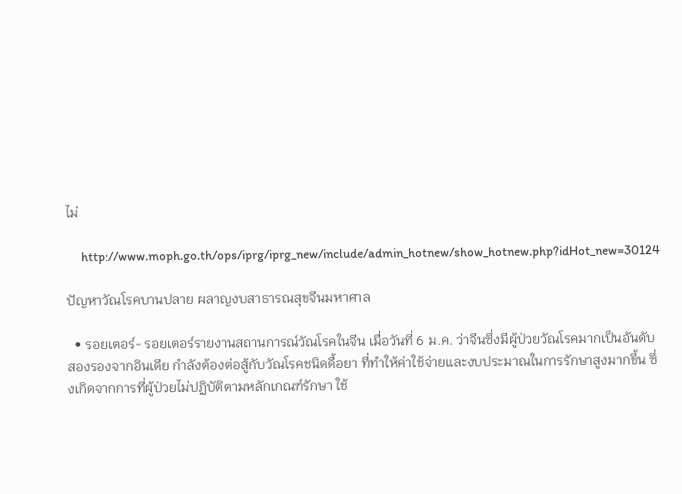ไม่

     http://www.moph.go.th/ops/iprg/iprg_new/include/admin_hotnew/show_hotnew.php?idHot_new=30124

ปัญหาวัณโรคบานปลาย ผลาญงบสาธารณสุขจีนมหาศาล

  • รอยเตอร์- รอยเตอร์รายงานสถานการณ์วัณโรคในจีน เมื่อวันที่ 6 ม.ค. ว่าจีนซึ่งมีผู้ป่วยวัณโรคมากเป็นอันดับสองรองจากอินเดีย กำลังต้องต่อสู้กับวัณโรคชนิดดื้อยา ที่ทำให้ค่าใช้จ่ายและงบประมาณในการรักษาสูงมากขึ้น ซึ่งเกิดจากการที่ผู้ป่วยไม่ปฏิบัติตามหลักเกณฑ์รักษา ใช้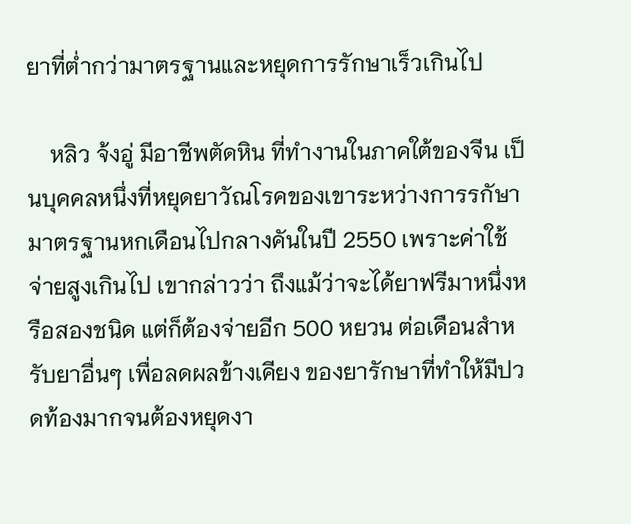ยาที่ต่ำกว่ามาตรฐานและหยุดการรักษาเร็วเกินไป

    หลิว จ้งอู่ มีอาชีพตัดหิน ที่ทำงานในภาคใต้ของจีน เป็นบุคคลหนึ่งที่หยุดยาวัณโรคของเขาระหว่างการรกัษามาตรฐานหกเดือนไปกลางคันในปี 2550 เพราะค่าใช้จ่ายสูงเกินไป เขากล่าวว่า ถึงแม้ว่าจะได้ยาฟรีมาหนึ่งหรือสองชนิด แต่ก็ต้องจ่ายอีก 500 หยวน ต่อเดือนสำหรับยาอื่นๆ เพื่อลดผลข้างเคียง ของยารักษาที่ทำให้มีปวดท้องมากจนต้องหยุดงา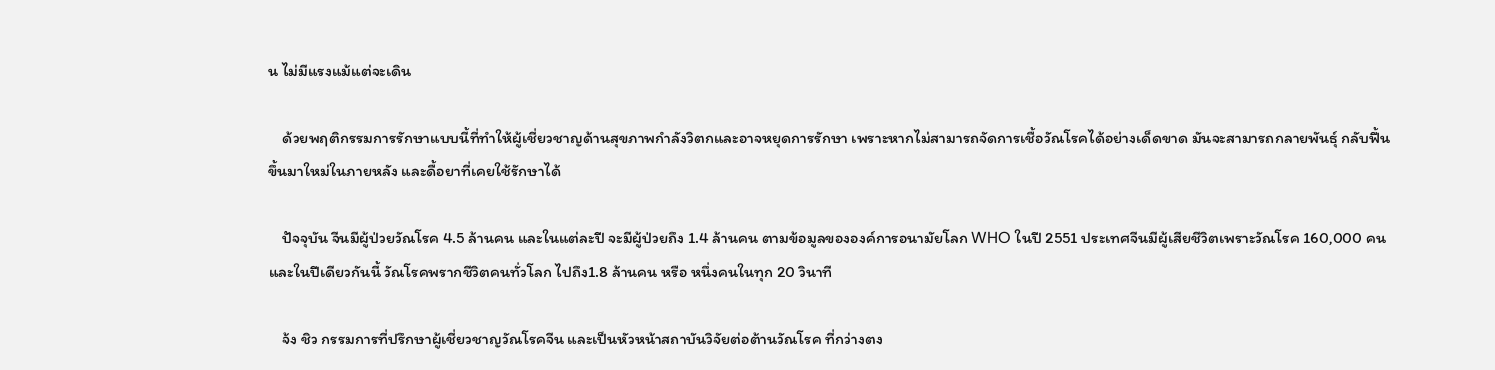น ไม่มีแรงแม้แต่จะเดิน

    ด้วยพฤติกรรมการรักษาแบบนี้ที่ทำให้ผู้เชี่ยวชาญด้านสุขภาพกำลังวิตกและอาจหยุดการรักษา เพราะหากไม่สามารถจัดการเชื้อวัณโรคได้อย่างเด็ดขาด มันจะสามารถกลายพันธุ์ กลับฟื้นขึ้นมาใหม่ในภายหลัง และดื้อยาที่เคยใช้รักษาได้

    ปัจจุบัน จีนมีผู้ป่วยวัณโรค 4.5 ล้านคน และในแต่ละปี จะมีผู้ป่วยถึง 1.4 ล้านคน ตามข้อมูลขององค์การอนามัยโลก WHO ในปี 2551 ประเทศจีนมีผู้เสียชีวิตเพราะวัณโรค 160,000 คน และในปีเดียวกันนี้ วัณโรคพรากชีวิตคนทั่วโลก ไปถึง1.8 ล้านคน หรือ หนึ่งคนในทุก 20 วินาที

    จ้ง ชิว กรรมการที่ปรึกษาผู้เชี่ยวชาญวัณโรคจีน และเป็นหัวหน้าสถาบันวิจัยต่อต้านวัณโรค ที่กว่างตง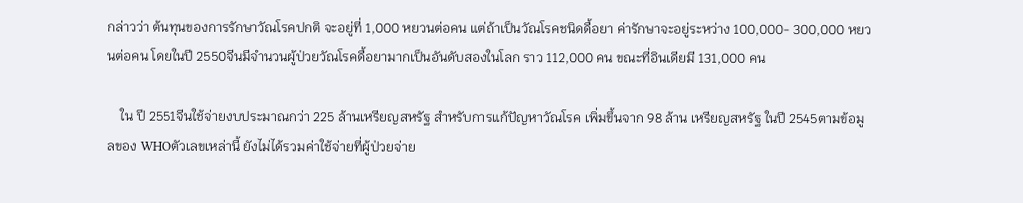กล่าวว่า ต้นทุนของการรักษาวัณโรคปกติ จะอยู่ที่ 1,000 หยวนต่อคน แต่ถ้าเป็นวัณโรคชนิดดื้อยา ค่ารักษาจะอยู่ระหว่าง 100,000- 300,000 หยวนต่อคน โดยในปี 2550จีนมีจำนวนผู้ป่วยวัณโรคดื้อยามากเป็นอันดับสองในโลก ราว 112,000 คน ขณะที่อินเดียมี 131,000 คน

    ใน ปี 2551จีนใช้จ่ายงบประมาณกว่า 225 ล้านเหรียญสหรัฐ สำหรับการแก้ปัญหาวัณโรค เพิ่มขึ้นจาก 98 ล้าน เหรียญสหรัฐ ในปี 2545ตามข้อมูลของ WHOตัวเลขเหล่านี้ ยังไม่ได้รวมค่าใช้จ่ายที่ผู้ป่วยจ่าย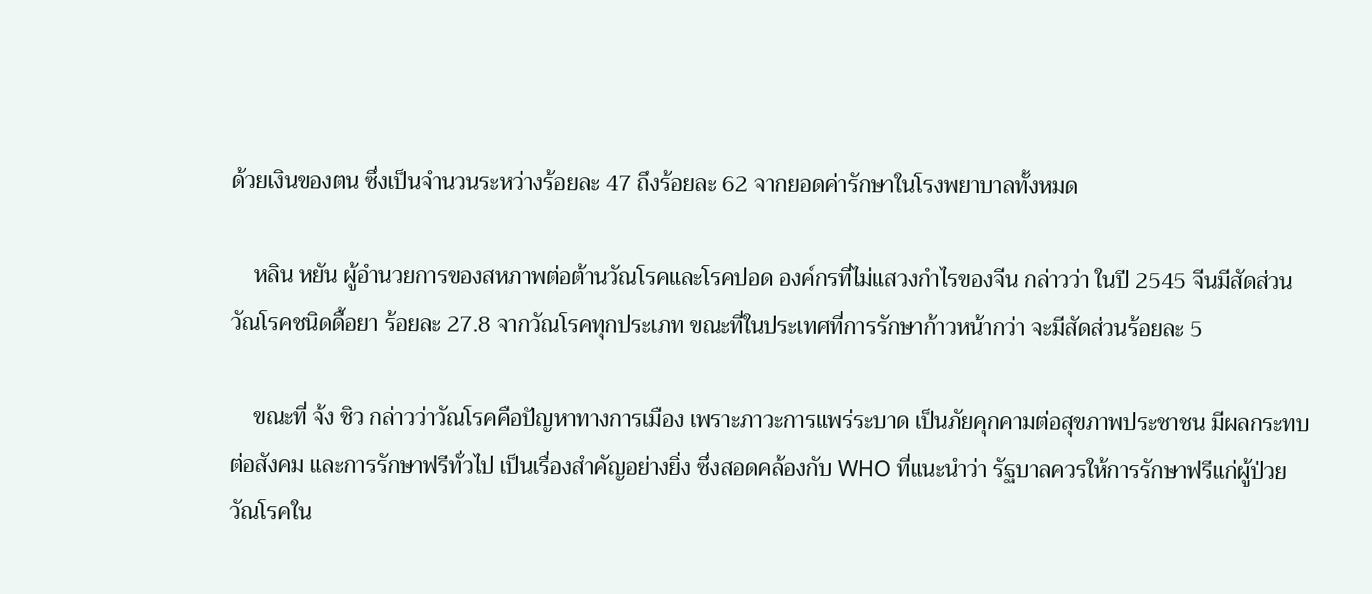ด้วยเงินของตน ซึ่งเป็นจำนวนระหว่างร้อยละ 47 ถึงร้อยละ 62 จากยอดค่ารักษาในโรงพยาบาลทั้งหมด

    หลิน หยัน ผู้อำนวยการของสหภาพต่อต้านวัณโรคและโรคปอด องค์กรที่ไม่แสวงกำไรของจีน กล่าวว่า ในปี 2545 จีนมีสัดส่วนวัณโรคชนิดดื้อยา ร้อยละ 27.8 จากวัณโรคทุกประเภท ขณะที่ในประเทศที่การรักษาก้าวหน้ากว่า จะมีสัดส่วนร้อยละ 5

    ขณะที่ จ้ง ชิว กล่าวว่าวัณโรคคือปัญหาทางการเมือง เพราะภาวะการแพร่ระบาด เป็นภัยคุกคามต่อสุขภาพประชาชน มีผลกระทบต่อสังคม และการรักษาฟรีทั่วไป เป็นเรื่องสำคัญอย่างยิ่ง ซึ่งสอดคล้องกับ WHO ที่แนะนำว่า รัฐบาลควรให้การรักษาฟรีแก่ผู้ป่วยวัณโรคใน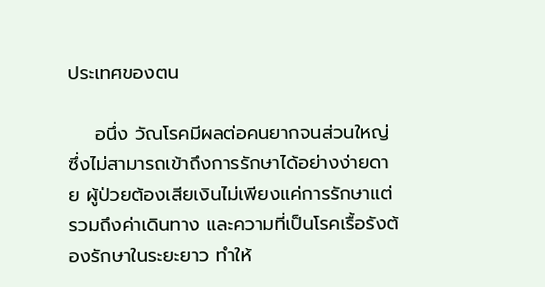ประเทศของตน

    อนึ่ง วัณโรคมีผลต่อคนยากจนส่วนใหญ่ ซึ่งไม่สามารถเข้าถึงการรักษาได้อย่างง่ายดาย ผู้ป่วยต้องเสียเงินไม่เพียงแค่การรักษาแต่รวมถึงค่าเดินทาง และความที่เป็นโรคเรื้อรังต้องรักษาในระยะยาว ทำให้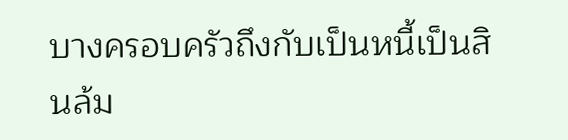บางครอบครัวถึงกับเป็นหนี้เป็นสินล้ม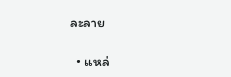ละลาย

  • แหล่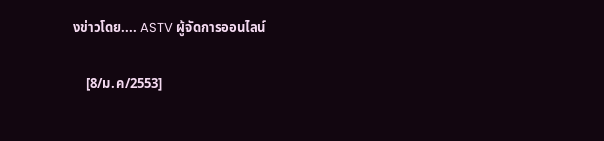งข่าวโดย.... ASTV ผู้จัดการออนไลน์

    [8/ม.ค/2553]